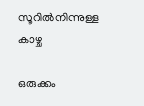സൂറിൽനിന്നുള്ള കാഴ്ച

ഒരുക്കം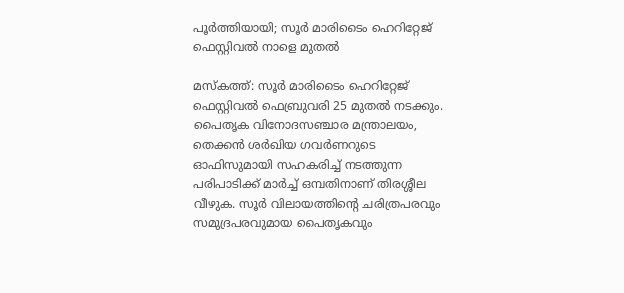പൂർത്തിയായി; സൂർ മാരിടൈം ഹെറിറ്റേജ് ഫെസ്റ്റിവൽ നാളെ മുതൽ

മസ്കത്ത്: സൂർ മാരിടൈം ഹെറിറ്റേജ് ഫെസ്റ്റിവൽ ഫെബ്രുവരി 25 മുതൽ നടക്കും. പൈതൃക വിനോദസഞ്ചാര മന്ത്രാലയം, തെക്കൻ ശർഖിയ ഗവർണറുടെ ഓഫിസുമായി സഹകരിച്ച് നടത്തുന്ന പരിപാടിക്ക് മാർച്ച് ഒമ്പതിനാണ് തിരശ്ശീല വീഴുക. സൂർ വിലായത്തിന്‍റെ ചരിത്രപരവും സമുദ്രപരവുമായ പൈതൃകവും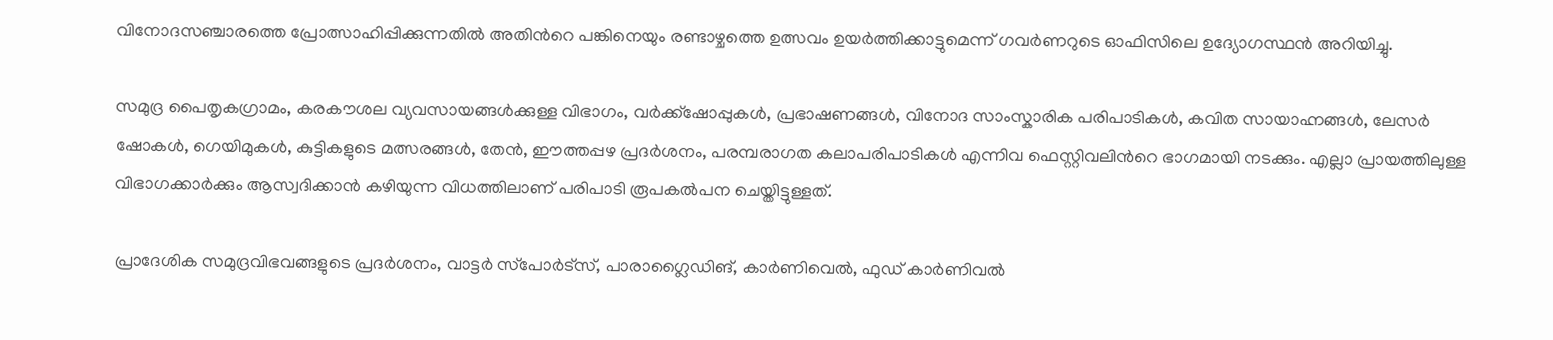വിനോദസഞ്ചാരത്തെ പ്രോത്സാഹിപ്പിക്കുന്നതിൽ അതിന്‍റെ പങ്കിനെയും രണ്ടാഴ്ചത്തെ ഉത്സവം ഉയർത്തിക്കാട്ടുമെന്ന് ഗവർണറുടെ ഓഫിസിലെ ഉദ്യോഗസ്ഥൻ അറിയിച്ചു.

സമുദ്ര പൈതൃകഗ്രാമം, കരകൗശല വ്യവസായങ്ങൾക്കുള്ള വിഭാഗം, വർക്ക്ഷോപ്പുകൾ, പ്രഭാഷണങ്ങൾ, വിനോദ സാംസ്കാരിക പരിപാടികൾ, കവിത സായാഹ്നങ്ങൾ, ലേസർ ഷോകൾ, ഗെയിമുകൾ, കുട്ടികളുടെ മത്സരങ്ങൾ, തേൻ, ഈത്തപ്പഴ പ്രദർശനം, പരമ്പരാഗത കലാപരിപാടികൾ എന്നിവ ഫെസ്റ്റിവലിന്‍റെ ഭാഗമായി നടക്കും. എല്ലാ പ്രായത്തിലുള്ള വിഭാഗക്കാർക്കും ആസ്വദിക്കാൻ കഴിയുന്ന വിധത്തിലാണ് പരിപാടി രൂപകൽപന ചെയ്തിട്ടുള്ളത്.

പ്രാദേശിക സമുദ്രവിഭവങ്ങളുടെ പ്രദർശനം, വാട്ടർ സ്‌പോർട്‌സ്, പാരാഗ്ലൈഡിങ്, കാർണിവെൽ, ഫുഡ് കാർണിവൽ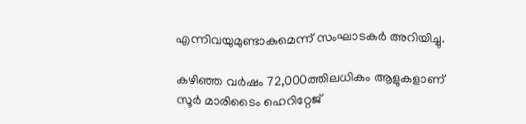എന്നിവയുമുണ്ടാകുമെന്ന് സംഘാടകർ അറിയിച്ചു.

കഴിഞ്ഞ വർഷം 72,000ത്തിലധികം ആളുകളാണ് സൂർ മാരിടൈം ഹെറിറ്റേജ്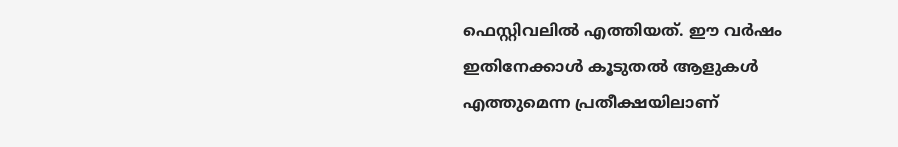ഫെസ്റ്റിവലിൽ എത്തിയത്. ഈ വർഷം ഇതിനേക്കാൾ കൂടുതൽ ആളുകൾ എത്തുമെന്ന പ്രതീക്ഷയിലാണ്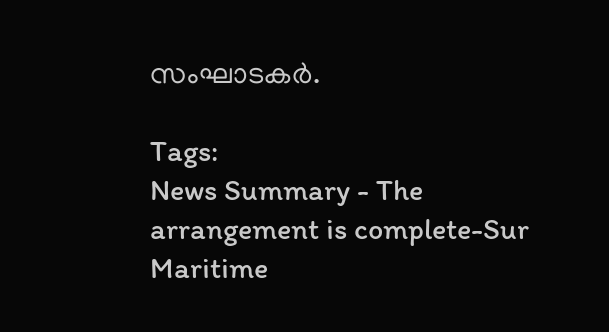സംഘാടകർ.

Tags:
News Summary - The arrangement is complete-Sur Maritime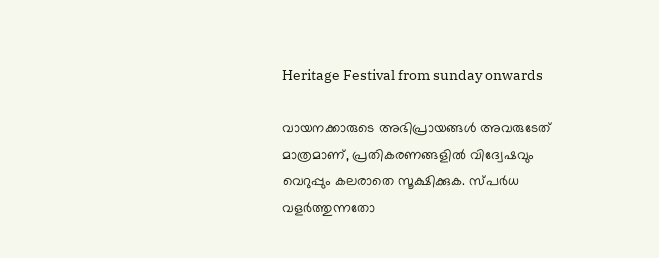Heritage Festival from sunday onwards

വായനക്കാരുടെ അഭിപ്രായങ്ങള്‍ അവരുടേത് മാത്രമാണ്, പ്രതികരണങ്ങളിൽ വിദ്വേഷവും വെറുപ്പും കലരാതെ സൂക്ഷിക്കുക. സ്പർധ വളർത്തുന്നതോ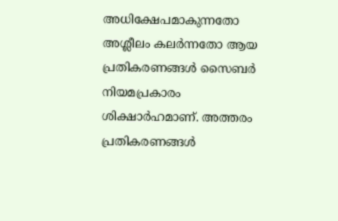അധിക്ഷേപമാകുന്നതോ അശ്ലീലം കലർന്നതോ ആയ പ്രതികരണങ്ങൾ സൈബർ നിയമപ്രകാരം ശിക്ഷാർഹമാണ്. അത്തരം പ്രതികരണങ്ങൾ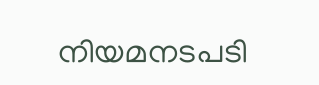നിയമനടപടി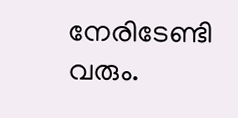നേരിടേണ്ടി വരും.